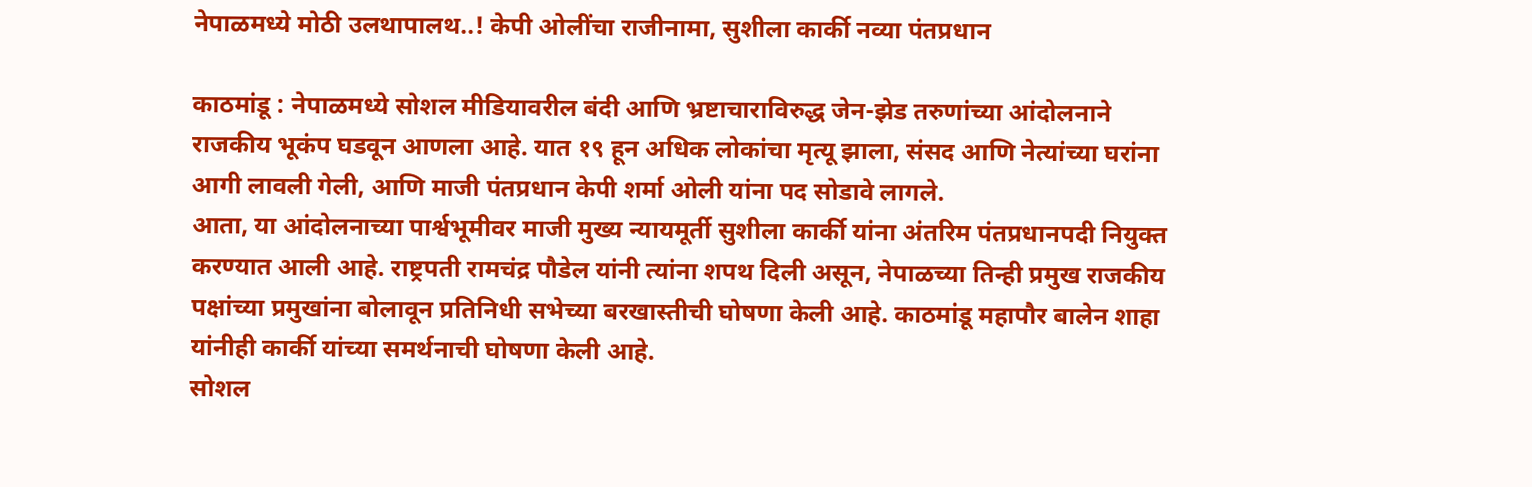नेपाळमध्ये मोठी उलथापालथ..! केपी ओलींचा राजीनामा, सुशीला कार्की नव्या पंतप्रधान

काठमांडू : नेपाळमध्ये सोशल मीडियावरील बंदी आणि भ्रष्टाचाराविरुद्ध जेन-झेड तरुणांच्या आंदोलनाने राजकीय भूकंप घडवून आणला आहे. यात १९ हून अधिक लोकांचा मृत्यू झाला, संसद आणि नेत्यांच्या घरांना आगी लावली गेली, आणि माजी पंतप्रधान केपी शर्मा ओली यांना पद सोडावे लागले.
आता, या आंदोलनाच्या पार्श्वभूमीवर माजी मुख्य न्यायमूर्ती सुशीला कार्की यांना अंतरिम पंतप्रधानपदी नियुक्त करण्यात आली आहे. राष्ट्रपती रामचंद्र पौडेल यांनी त्यांना शपथ दिली असून, नेपाळच्या तिन्ही प्रमुख राजकीय पक्षांच्या प्रमुखांना बोलावून प्रतिनिधी सभेच्या बरखास्तीची घोषणा केली आहे. काठमांडू महापौर बालेन शाहा यांनीही कार्की यांच्या समर्थनाची घोषणा केली आहे.
सोशल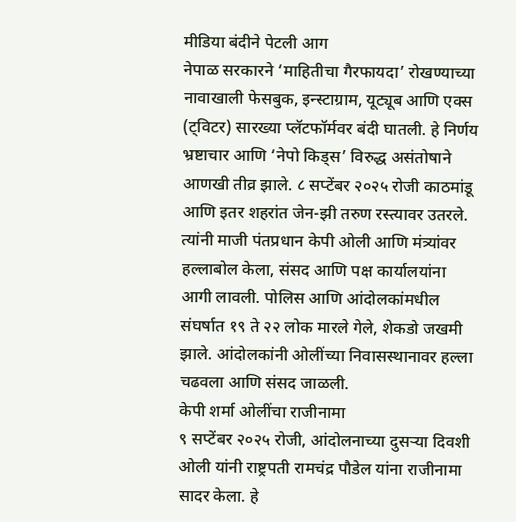मीडिया बंदीने पेटली आग
नेपाळ सरकारने ‘माहितीचा गैरफायदा’ रोखण्याच्या नावाखाली फेसबुक, इन्स्टाग्राम, यूट्यूब आणि एक्स (ट्विटर) सारख्या प्लॅटफॉर्मवर बंदी घातली. हे निर्णय भ्रष्टाचार आणि ‘नेपो किड्स’ विरुद्ध असंतोषाने आणखी तीव्र झाले. ८ सप्टेंबर २०२५ रोजी काठमांडू आणि इतर शहरांत जेन-झी तरुण रस्त्यावर उतरले.
त्यांनी माजी पंतप्रधान केपी ओली आणि मंत्र्यांवर हल्लाबोल केला, संसद आणि पक्ष कार्यालयांना आगी लावली. पोलिस आणि आंदोलकांमधील संघर्षात १९ ते २२ लोक मारले गेले, शेकडो जखमी झाले. आंदोलकांनी ओलींच्या निवासस्थानावर हल्ला चढवला आणि संसद जाळली.
केपी शर्मा ओलींचा राजीनामा
९ सप्टेंबर २०२५ रोजी, आंदोलनाच्या दुसऱ्या दिवशी ओली यांनी राष्ट्रपती रामचंद्र पौडेल यांना राजीनामा सादर केला. हे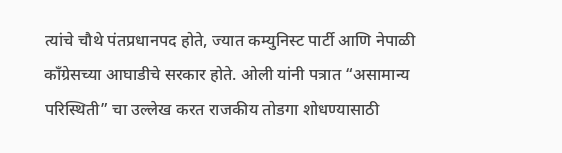त्यांचे चौथे पंतप्रधानपद होते, ज्यात कम्युनिस्ट पार्टी आणि नेपाळी काँग्रेसच्या आघाडीचे सरकार होते. ओली यांनी पत्रात “असामान्य परिस्थिती” चा उल्लेख करत राजकीय तोडगा शोधण्यासाठी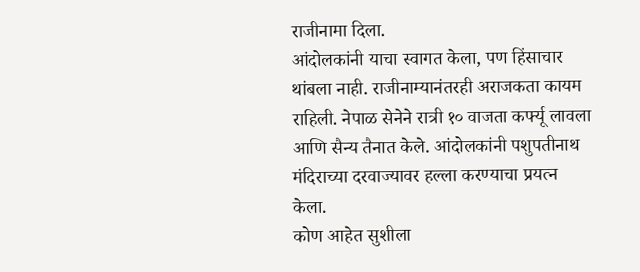राजीनामा दिला.
आंदोलकांनी याचा स्वागत केला, पण हिंसाचार थांबला नाही. राजीनाम्यानंतरही अराजकता कायम राहिली. नेपाळ सेनेने रात्री १० वाजता कर्फ्यू लावला आणि सैन्य तैनात केले. आंदोलकांनी पशुपतीनाथ मंदिराच्या दरवाज्यावर हल्ला करण्याचा प्रयत्न केला.
कोण आहेत सुशीला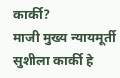कार्की?
माजी मुख्य न्यायमूर्ती सुशीला कार्की हे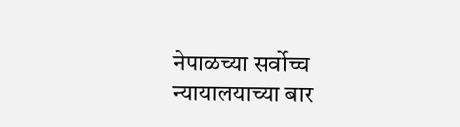नेपाळच्या सर्वोच्च न्यायालयाच्या बार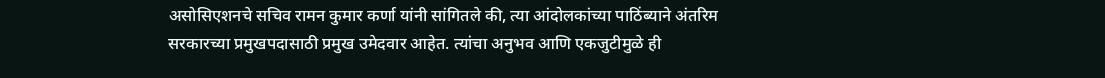असोसिएशनचे सचिव रामन कुमार कर्णा यांनी सांगितले की, त्या आंदोलकांच्या पाठिंब्याने अंतरिम सरकारच्या प्रमुखपदासाठी प्रमुख उमेदवार आहेत. त्यांचा अनुभव आणि एकजुटीमुळे ही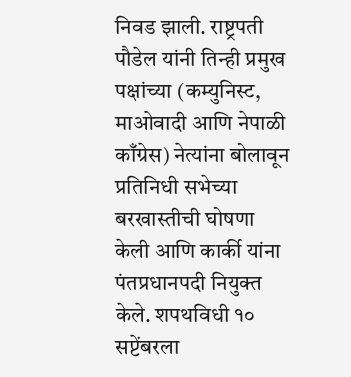निवड झाली. राष्ट्रपती पौडेल यांनी तिन्ही प्रमुख पक्षांच्या (कम्युनिस्ट, माओवादी आणि नेपाळी काँग्रेस) नेत्यांना बोलावून प्रतिनिधी सभेच्या बरखास्तीची घोषणा केली आणि कार्की यांना पंतप्रधानपदी नियुक्त केले. शपथविधी १० सप्टेंबरला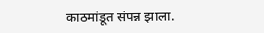काठमांडूत संपन्न झाला.